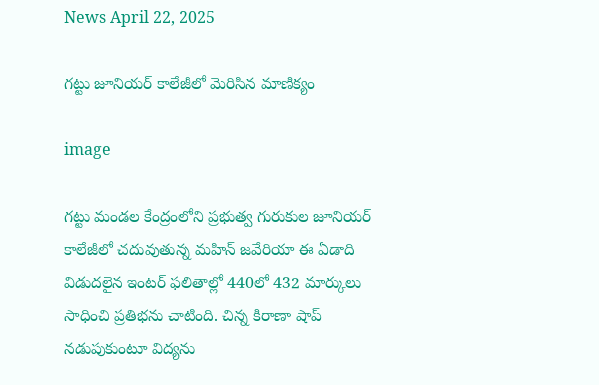News April 22, 2025

గట్టు జూనియర్ కాలేజీలో మెరిసిన మాణిక్యం

image

గట్టు మండల కేంద్రంలోని ప్రభుత్వ గురుకుల జూనియర్ కాలేజీలో చదువుతున్న మహిన్ జవేరియా ఈ ఏడాది విడుదలైన ఇంటర్ ఫలితాల్లో 440లో 432 మార్కులు సాధించి ప్రతిభను చాటింది. చిన్న కిరాణా షాప్ నడుపుకుంటూ విద్యను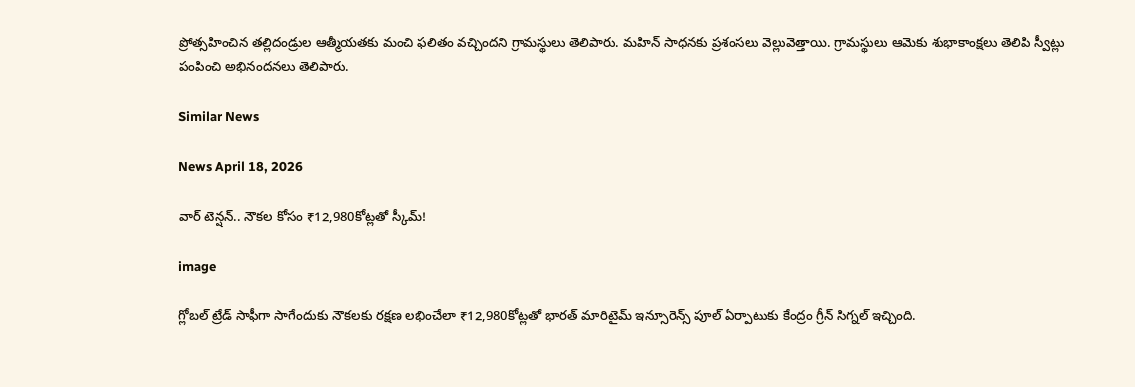ప్రోత్సహించిన తల్లిదండ్రుల ఆత్మీయతకు మంచి ఫలితం వచ్చిందని గ్రామస్థులు తెలిపారు. మహిన్ సాధనకు ప్రశంసలు వెల్లువెత్తాయి. గ్రామస్థులు ఆమెకు శుభాకాంక్షలు తెలిపి స్వీట్లు పంపించి అభినందనలు తెలిపారు.

Similar News

News April 18, 2026

వార్ టెన్షన్.. నౌకల కోసం ₹12,980కోట్లతో స్కీమ్!

image

గ్లోబల్ ట్రేడ్ సాఫీగా సాగేందుకు నౌకలకు రక్షణ లభించేలా ₹12,980కోట్లతో భారత్ మారిటైమ్ ఇన్సూరెన్స్ పూల్ ఏర్పాటుకు కేంద్రం గ్రీన్ సిగ్నల్ ఇచ్చింది.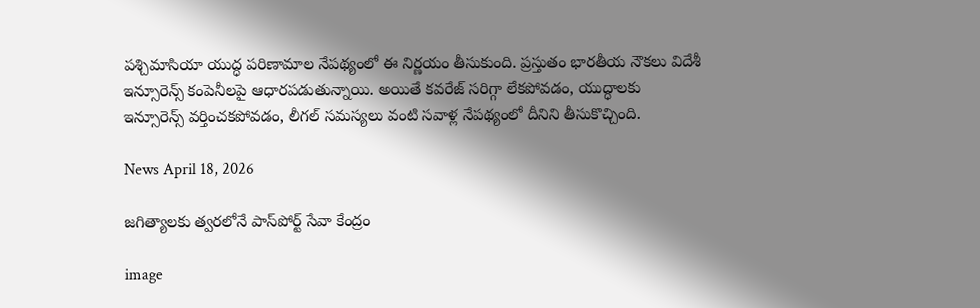పశ్చిమాసియా యుద్ధ పరిణామాల నేపథ్యంలో ఈ నిర్ణయం తీసుకుంది. ప్రస్తుతం భారతీయ నౌకలు విదేశీ ఇన్సూరెన్స్ కంపెనీలపై ఆధారపడుతున్నాయి. అయితే కవరేజ్ సరిగ్గా లేకపోవడం, యుద్ధాలకు ఇన్సూరెన్స్ వర్తించకపోవడం, లీగల్ సమస్యలు వంటి సవాళ్ల నేపథ్యంలో దీనిని తీసుకొచ్చింది.

News April 18, 2026

జగిత్యాలకు త్వరలోనే పాస్‌పోర్ట్ సేవా కేంద్రం

image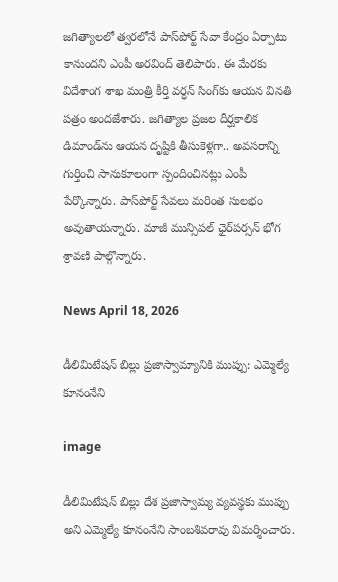జగిత్యాలలో త్వరలోనే పాస్‌పోర్ట్ సేవా కేంద్రం ఏర్పాటు కానుందని ఎంపీ అరవింద్ తెలిపారు. ఈ మేరకు విదేశాంగ శాఖ మంత్రి కీర్తి వర్ధన్ సింగ్‌కు ఆయన వినతి పత్రం అందజేశారు. జగిత్యాల ప్రజల దీర్ఘకాలిక డిమాండ్‌ను ఆయన దృష్టికి తీసుకెళ్లగా.. అవసరాన్ని గుర్తించి సానుకూలంగా స్పందించినట్లు ఎంపీ పేర్కొన్నారు. పాస్‌పోర్ట్ సేవలు మరింత సులభం అవుతాయన్నారు. మాజీ మున్సిపల్ ఛైర్‌పర్సన్ భోగ శ్రావణి పాల్గొన్నారు.

News April 18, 2026

డీలిమిటేషన్ బిల్లు ప్రజాస్వామ్యానికి ముప్పు: ఎమ్మెల్యే కూనంనేని

image

డీలిమిటేషన్ బిల్లు దేశ ప్రజాస్వామ్య వ్యవస్థకు ముప్పు అని ఎమ్మెల్యే కూనంనేని సాంబశివరావు విమర్శించారు.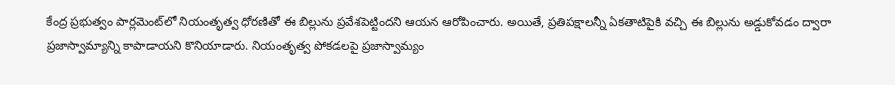కేంద్ర ప్రభుత్వం పార్లమెంట్‌లో నియంతృత్వ ధోరణితో ఈ బిల్లును ప్రవేశపెట్టిందని ఆయన ఆరోపించారు. అయితే, ప్రతిపక్షాలన్నీ ఏకతాటిపైకి వచ్చి ఈ బిల్లును అడ్డుకోవడం ద్వారా ప్రజాస్వామ్యాన్ని కాపాడాయని కొనియాడారు. నియంతృత్వ పోకడలపై ప్రజాస్వామ్యం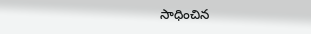సాధించిన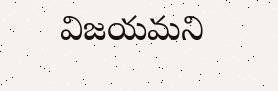విజయమని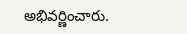అభివర్ణించారు.